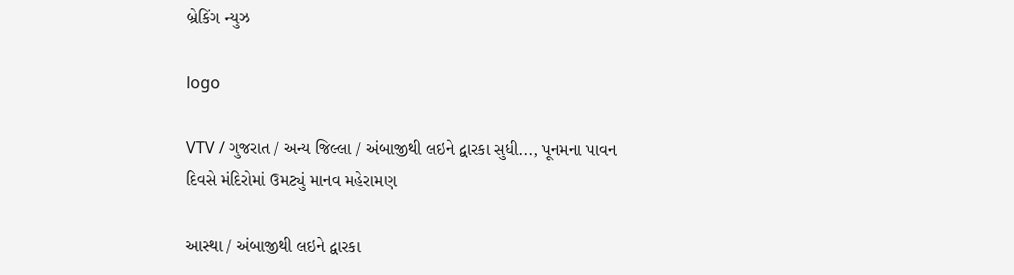બ્રેકિંગ ન્યુઝ

logo

VTV / ગુજરાત / અન્ય જિલ્લા / અંબાજીથી લઇને દ્વારકા સુધી..., પૂનમના પાવન દિવસે મંદિરોમાં ઉમટ્યું માનવ મહેરામણ

આસ્થા / અંબાજીથી લઇને દ્વારકા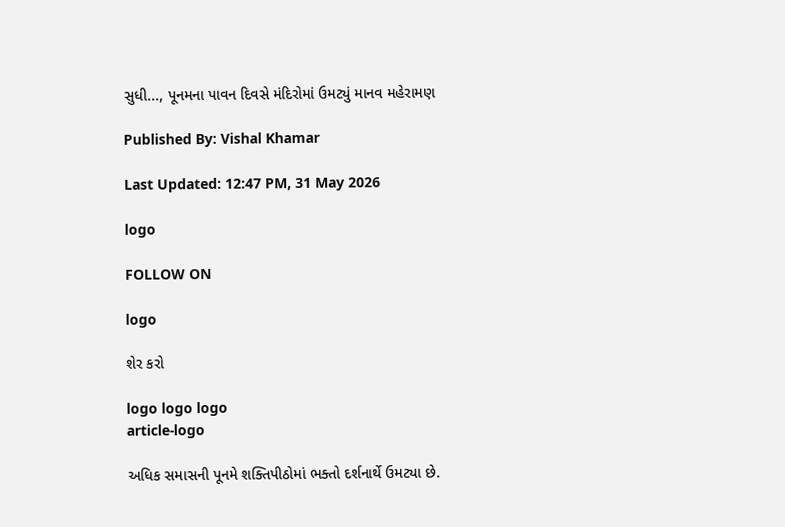સુધી..., પૂનમના પાવન દિવસે મંદિરોમાં ઉમટ્યું માનવ મહેરામણ

Published By: Vishal Khamar

Last Updated: 12:47 PM, 31 May 2026

logo

FOLLOW ON

logo

શેર કરો

logo logo logo
article-logo

અધિક સમાસની પૂનમે શક્તિપીઠોમાં ભક્તો દર્શનાર્થે ઉમટ્યા છે.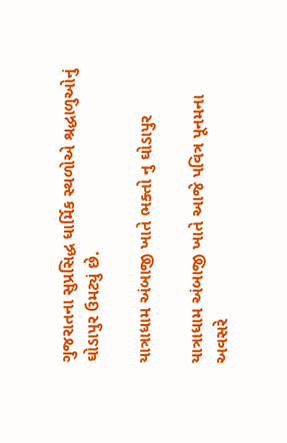ગુજરાતના સુપ્રસિદ્ધ ધાર્મિક સ્થળોએ શ્રદ્ધાળુઓનું ઘોડાપુર ઉમટ્યું છે.

યાત્રાધામ અંબાજી ખાતે ભક્તો નુ ઘોડાપુર

યાત્રાધામ અંબાજી ખાતે આજે પવિત્ર પૂનમના અવસરે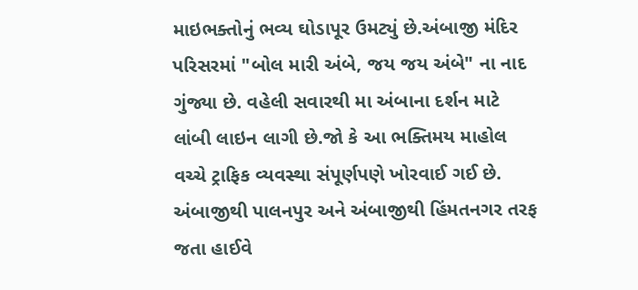માઇભક્તોનું ભવ્ય ઘોડાપૂર ઉમટ્યું છે.અંબાજી મંદિર પરિસરમાં "બોલ મારી અંબે, જય જય અંબે" ના નાદ ગુંજ્યા છે. વહેલી સવારથી મા અંબાના દર્શન માટે લાંબી લાઇન લાગી છે.જો કે આ ભક્તિમય માહોલ વચ્ચે ટ્રાફિક વ્યવસ્થા સંપૂર્ણપણે ખોરવાઈ ગઈ છે. અંબાજીથી પાલનપુર અને અંબાજીથી હિંમતનગર તરફ જતા હાઈવે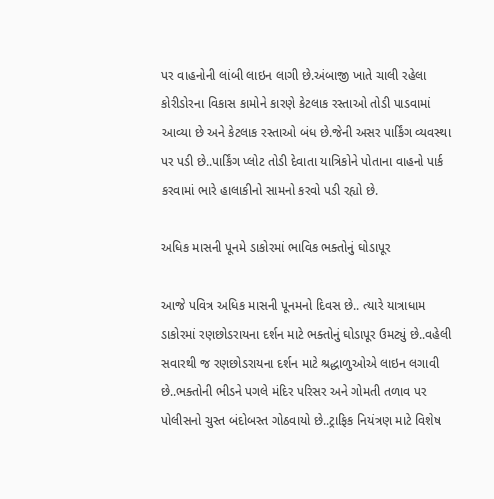પર વાહનોની લાંબી લાઇન લાગી છે.અંબાજી ખાતે ચાલી રહેલા કોરીડોરના વિકાસ કામોને કારણે કેટલાક રસ્તાઓ તોડી પાડવામાં આવ્યા છે અને કેટલાક રસ્તાઓ બંધ છે.જેની અસર પાર્કિંગ વ્યવસ્થા પર પડી છે..પાર્કિંગ પ્લોટ તોડી દેવાતા યાત્રિકોને પોતાના વાહનો પાર્ક કરવામાં ભારે હાલાકીનો સામનો કરવો પડી રહ્યો છે.

અધિક માસની પૂનમે ડાકોરમાં ભાવિક ભક્તોનું ઘોડાપૂર

આજે પવિત્ર અધિક માસની પૂનમનો દિવસ છે.. ત્યારે યાત્રાધામ ડાકોરમાં રણછોડરાયના દર્શન માટે ભક્તોનું ઘોડાપૂર ઉમટ્યું છે..વહેલી સવારથી જ રણછોડરાયના દર્શન માટે શ્રદ્ધાળુઓએ લાઇન લગાવી છે..ભક્તોની ભીડને પગલે મંદિર પરિસર અને ગોમતી તળાવ પર પોલીસનો ચુસ્ત બંદોબસ્ત ગોઠવાયો છે..ટ્રાફિક નિયંત્રણ માટે વિશેષ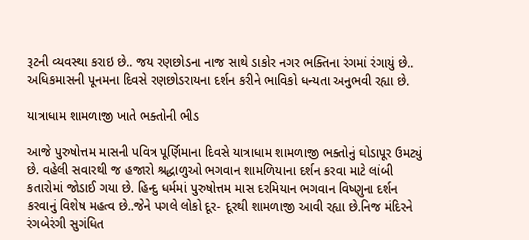રૂટની વ્યવસ્થા કરાઇ છે.. જય રણછોડના નાજ સાથે ડાકોર નગર ભક્તિના રંગમાં રંગાયું છે.. અધિકમાસની પૂનમના દિવસે રણછોડરાયના દર્શન કરીને ભાવિકો ધન્યતા અનુભવી રહ્યા છે.

યાત્રાધામ શામળાજી ખાતે ભક્તોની ભીડ

આજે પુરુષોત્તમ માસની પવિત્ર પૂર્ણિમાના દિવસે યાત્રાધામ શામળાજી ભક્તોનું ઘોડાપૂર ઉમટ્યું છે. વહેલી સવારથી જ હજારો શ્રદ્ધાળુઓ ભગવાન શામળિયાના દર્શન કરવા માટે લાંબી કતારોમાં જોડાઈ ગયા છે. હિન્દુ ધર્મમાં પુરુષોત્તમ માસ દરમિયાન ભગવાન વિષ્ણુના દર્શન કરવાનું વિશેષ મહત્વ છે..જેને પગલે લોકો દૂર- દૂરથી શામળાજી આવી રહ્યા છે.નિજ મંદિરને રંગબેરંગી સુગંધિત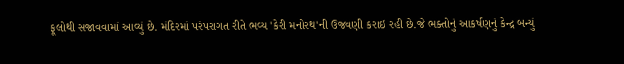ફૂલોથી સજાવવામાં આવ્યું છે. મંદિરમાં પરંપરાગત રીતે ભવ્ય 'કેરી મનોરથ'ની ઉજવણી કરાઇ રહી છે.જે ભક્તોનું આકર્ષણનું કેન્દ્ર બન્યું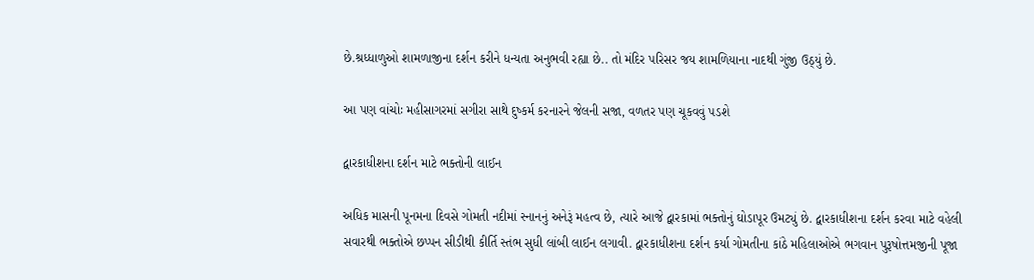છે.શ્રધ્ધાળુઓ શામળાજીના દર્શન કરીને ધન્યતા અનુભવી રહ્યા છે.. તો મંદિર પરિસર જય શામળિયાના નાદથી ગુંજી ઉઠ્યું છે.

આ પણ વાંચોઃ મહીસાગરમાં સગીરા સાથે દુષ્કર્મ કરનારને જેલની સજા, વળતર પણ ચૂકવવું પડશે

દ્વારકાધીશના દર્શન માટે ભક્તોની લાઈન

અધિક માસની પૂનમના દિવસે ગોમતી નદીમાં સ્નાનનું અનેરૂં મહત્વ છે, ત્યારે આજે દ્વારકામાં ભક્તોનું ઘોડાપૂર ઉમટ્યું છે. દ્વારકાધીશના દર્શન કરવા માટે વહેલી સવારથી ભક્તોએ છપ્પન સીડીથી કીર્તિ સ્તંભ સુધી લાંબી લાઈન લગાવી. દ્વારકાધીશના દર્શન કર્યા ગોમતીના કાંઠે મહિલાઓએ ભગવાન પુરૂષોત્તમજીની પૂજા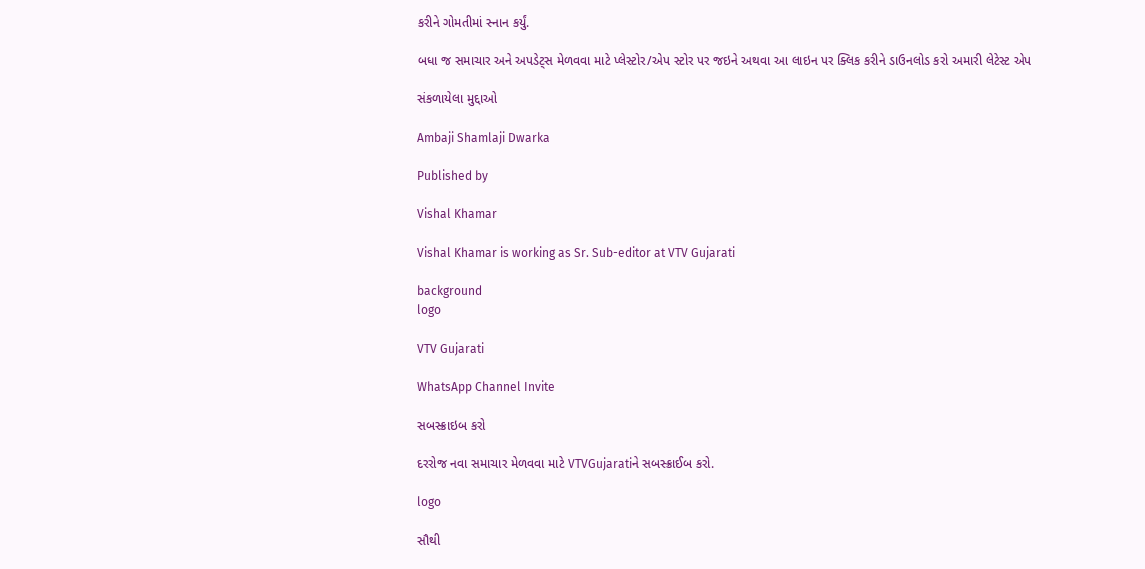કરીને ગોમતીમાં સ્નાન કર્યું.

બધા જ સમાચાર અને અપડેટ્સ મેળવવા માટે પ્લેસ્ટોર/એપ સ્ટોર પર જઇને અથવા આ લાઇન પર ક્લિક કરીને ડાઉનલોડ કરો અમારી લેટેસ્ટ એપ

સંકળાયેલા મુદ્દાઓ

Ambaji Shamlaji Dwarka

Published by

Vishal Khamar

Vishal Khamar is working as Sr. Sub-editor at VTV Gujarati

background
logo

VTV Gujarati

WhatsApp Channel Invite

સબસ્ક્રાઇબ કરો

દરરોજ નવા સમાચાર મેળવવા માટે VTVGujaratiને સબસ્ક્રાઈબ કરો.

logo

સૌથી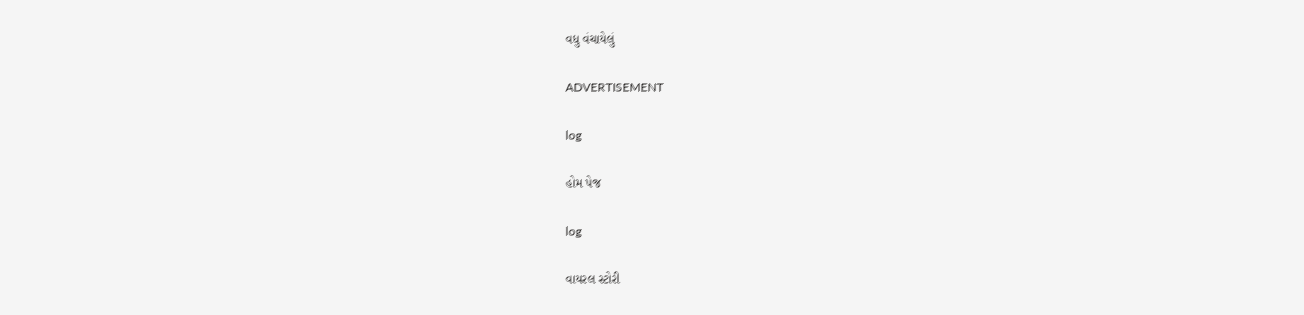વધુ વંચાયેલું

ADVERTISEMENT

log

હોમ પેજ

log

વાયરલ સ્ટોરી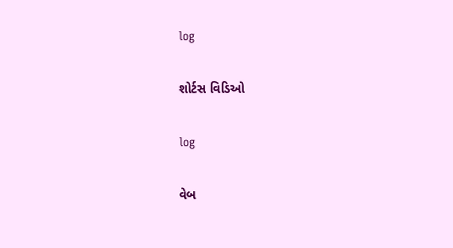log

શોર્ટસ વિડિઓ

log

વેબ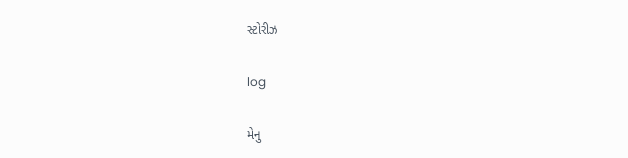સ્ટોરીઝ

log

મેનુ